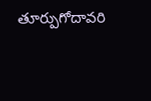తూర్పుగోదావరి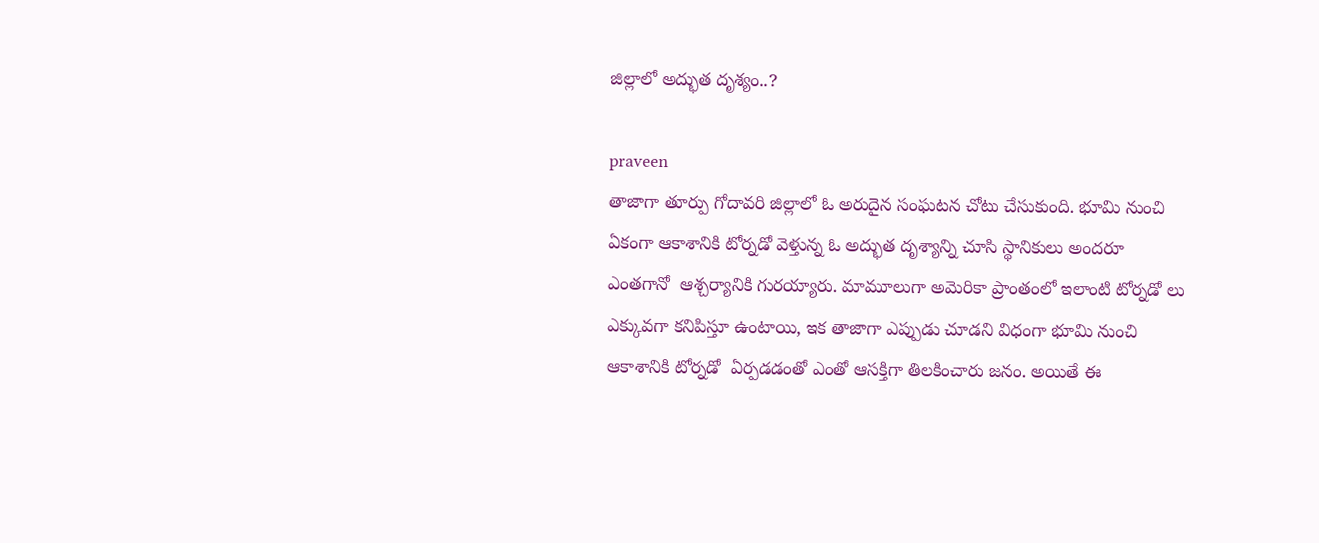జిల్లాలో అద్భుత దృశ్యం..?

praveen
తాజాగా తూర్పు గోదావరి జిల్లాలో ఓ అరుదైన సంఘటన చోటు చేసుకుంది. భూమి నుంచి ఏకంగా ఆకాశానికి టోర్నడో వెళ్తున్న ఓ అద్భుత దృశ్యాన్ని చూసి స్థానికులు అందరూ ఎంతగానో  ఆశ్చర్యానికి గురయ్యారు. మామూలుగా అమెరికా ప్రాంతంలో ఇలాంటి టోర్నడో లు  ఎక్కువగా కనిపిస్తూ ఉంటాయి, ఇక తాజాగా ఎప్పుడు చూడని విధంగా భూమి నుంచి ఆకాశానికి టోర్నడో  ఏర్పడడంతో ఎంతో ఆసక్తిగా తిలకించారు జనం. అయితే ఈ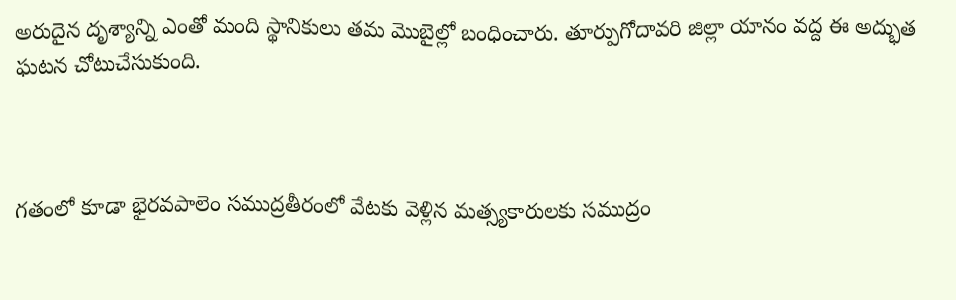అరుదైన దృశ్యాన్ని ఎంతో మంది స్థానికులు తమ మొబైల్లో బంధించారు. తూర్పుగోదావరి జిల్లా యానం వద్ద ఈ అద్భుత ఘటన చోటుచేసుకుంది.



గతంలో కూడా భైరవపాలెం సముద్రతీరంలో వేటకు వెళ్లిన మత్స్యకారులకు సముద్రం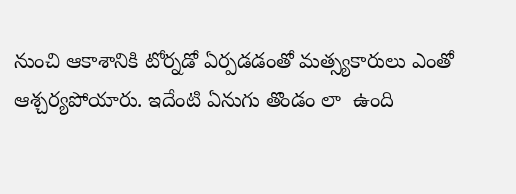నుంచి ఆకాశానికి టోర్నడో ఏర్పడడంతో మత్స్యకారులు ఎంతో ఆశ్చర్యపోయారు. ఇదేంటి ఏనుగు తొండం లా  ఉంది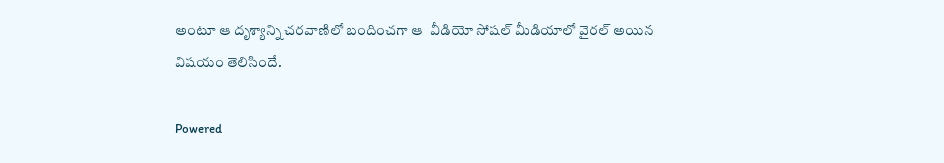అంటూ ఆ దృశ్యాన్ని చరవాణిలో బందించగా ఆ  వీడియో సోషల్ మీడియాలో వైరల్ అయిన విషయం తెలిసిందే.

Powered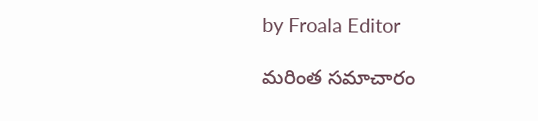by Froala Editor

మరింత సమాచారం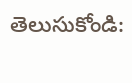తెలుసుకోండి: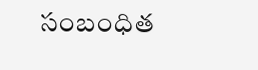సంబంధిత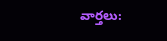వార్తలు: